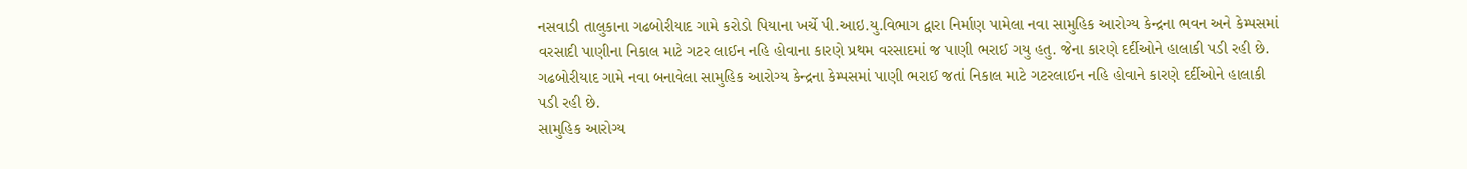નસવાડી તાલુકાના ગઢબોરીયાદ ગામે કરોડો પિયાના ખર્ચે પી.આઇ.યુ.વિભાગ દ્વારા નિર્માણ પામેલા નવા સામુહિક આરોગ્ય કેન્દ્રના ભવન અને કેમ્પસમાં વરસાદી પાણીના નિકાલ માટે ગટર લાઈન નહિ હોવાના કારણે પ્રથમ વરસાદમાં જ પાણી ભરાઈ ગયુ હતુ. જેના કારણે દર્દીઓને હાલાકી પડી રહી છે.
ગઢબોરીયાદ ગામે નવા બનાવેલા સામુહિક આરોગ્ય કેન્દ્રના કેમ્પસમાં પાણી ભરાઈ જતાં નિકાલ માટે ગટરલાઈન નહિ હોવાને કારણે દર્દીઓને હાલાકી પડી રહી છે.
સામુહિક આરોગ્ય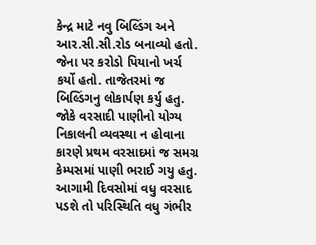કેન્દ્ર માટે નવુ બિલ્ડિંગ અને આર.સી.સી.રોડ બનાવ્યો હતો. જેના પર કરોડો પિયાનો ખર્ચ કર્યો હતો. તાજેતરમાં જ બિલ્ડિંગનુ લોકાર્પણ કર્યુ હતુ. જોકે વરસાદી પાણીનો યોગ્ય નિકાલની વ્યવસ્થા ન હોવાના કારણે પ્રથમ વરસાદમાં જ સમગ્ર કેમ્પસમાં પાણી ભરાઈ ગયુ હતુ. આગામી દિવસોમાં વધુ વરસાદ પડશે તો પરિસ્થિતિ વધુ ગંભીર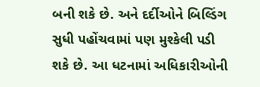બની શકે છે. અને દર્દીઓને બિલ્ડિંગ સુધી પહોંચવામાં પણ મુશ્કેલી પડી શકે છે. આ ધટનામાં અધિકારીઓની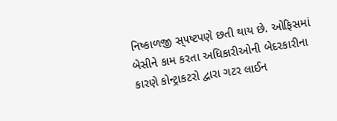નિષ્કાળજી સ્૫ષ્ટપણે છતી થાય છે. ઓફિસમાં બેસીને કામ કરતા અધિકારીઓની બેદરકારીના કારણે કોન્ટ્રાકટરો દ્વારા ગટર લાઈન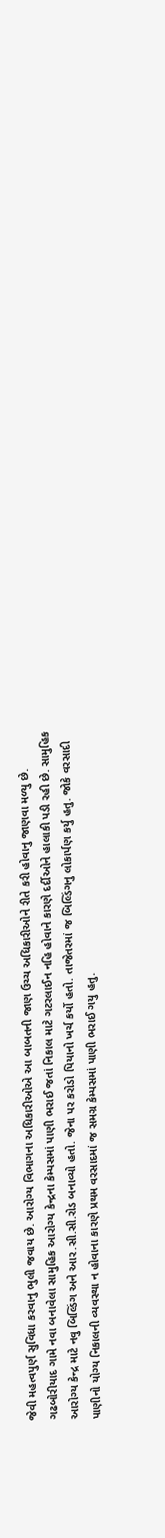જેવી મહત્વપુર્ણ સુવિધા કરવાનુ ભુલી જવાય છે. આરોગ્ય વિભાગના અધિકારીઓએ આ બાબતની જાણ ઉચ્ચ અધિકારીઓને રીતે કરી હોવાનુ જાણવા મળ્યુ છે.
ગઢબોરીયાદ ગામે નવા બનાવેલા સામુહિક આરોગ્ય કેન્દ્રના કેમ્પસમાં પાણી ભરાઈ જતાં નિકાલ માટે ગટરલાઈન નહિ હોવાને કારણે દર્દીઓને હાલાકી પડી રહી છે. સામુહિક આરોગ્ય કેન્દ્ર માટે નવુ બિલ્ડિંગ અને આર.સી.સી.રોડ બનાવ્યો હતો. જેના પર કરોડો પિયાનો ખર્ચ કર્યો હતો. તાજેતરમાં જ બિલ્ડિંગનુ લોકાર્પણ કર્યુ હતુ. જોકે વરસાદી પાણીનો યોગ્ય નિકાલની વ્યવસ્થા ન હોવાના કારણે પ્રથમ વરસાદમાં જ સમગ્ર કેમ્પસમાં પાણી ભરાઈ ગયુ હતુ.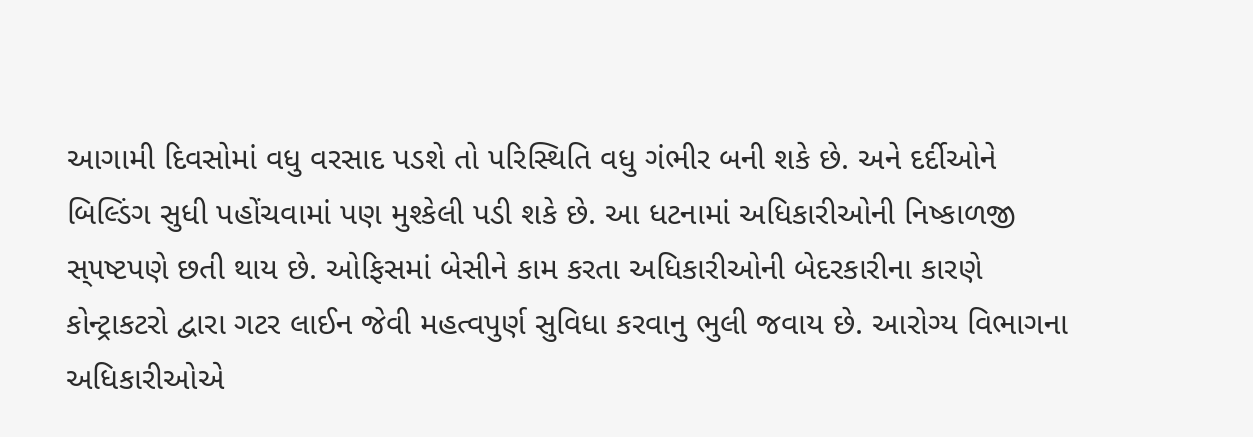આગામી દિવસોમાં વધુ વરસાદ પડશે તો પરિસ્થિતિ વધુ ગંભીર બની શકે છે. અને દર્દીઓને બિલ્ડિંગ સુધી પહોંચવામાં પણ મુશ્કેલી પડી શકે છે. આ ધટનામાં અધિકારીઓની નિષ્કાળજી સ્૫ષ્ટપણે છતી થાય છે. ઓફિસમાં બેસીને કામ કરતા અધિકારીઓની બેદરકારીના કારણે કોન્ટ્રાકટરો દ્વારા ગટર લાઈન જેવી મહત્વપુર્ણ સુવિધા કરવાનુ ભુલી જવાય છે. આરોગ્ય વિભાગના અધિકારીઓએ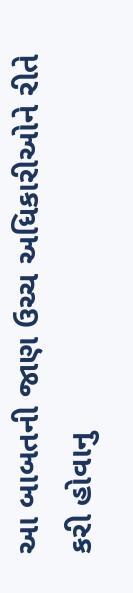આ બાબતની જાણ ઉચ્ચ અધિકારીઓને રીતે કરી હોવાનુ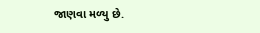જાણવા મળ્યુ છે.